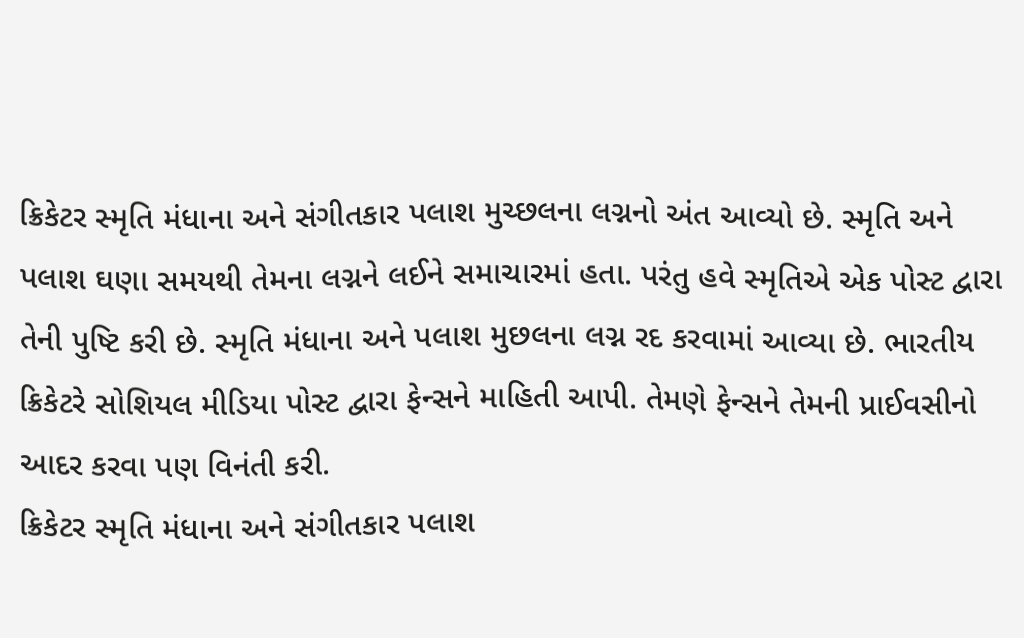ક્રિકેટર સ્મૃતિ મંધાના અને સંગીતકાર પલાશ મુચ્છલના લગ્નનો અંત આવ્યો છે. સ્મૃતિ અને પલાશ ઘણા સમયથી તેમના લગ્નને લઈને સમાચારમાં હતા. પરંતુ હવે સ્મૃતિએ એક પોસ્ટ દ્વારા તેની પુષ્ટિ કરી છે. સ્મૃતિ મંધાના અને પલાશ મુછલના લગ્ન રદ કરવામાં આવ્યા છે. ભારતીય ક્રિકેટરે સોશિયલ મીડિયા પોસ્ટ દ્વારા ફેન્સને માહિતી આપી. તેમણે ફેન્સને તેમની પ્રાઈવસીનો આદર કરવા પણ વિનંતી કરી.
ક્રિકેટર સ્મૃતિ મંધાના અને સંગીતકાર પલાશ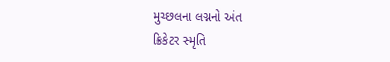મુચ્છલના લગ્નનો અંત
ક્રિકેટર સ્મૃતિ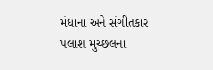મંધાના અને સંગીતકાર પલાશ મુચ્છલના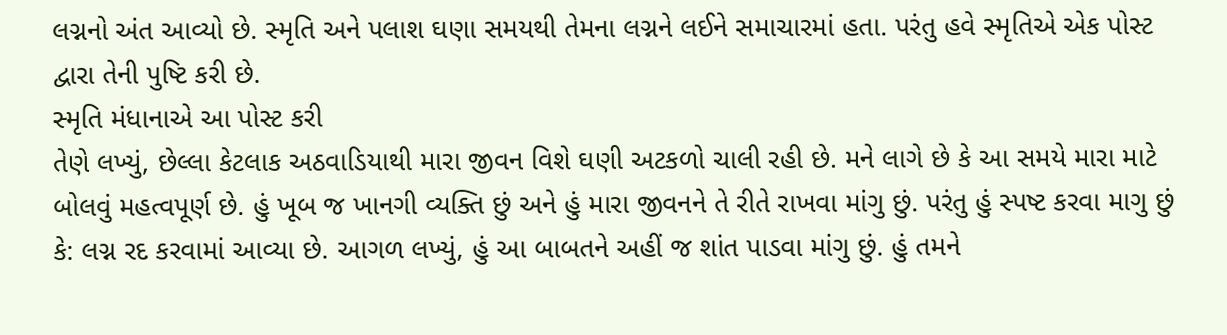લગ્નનો અંત આવ્યો છે. સ્મૃતિ અને પલાશ ઘણા સમયથી તેમના લગ્નને લઈને સમાચારમાં હતા. પરંતુ હવે સ્મૃતિએ એક પોસ્ટ દ્વારા તેની પુષ્ટિ કરી છે.
સ્મૃતિ મંધાનાએ આ પોસ્ટ કરી
તેણે લખ્યું, છેલ્લા કેટલાક અઠવાડિયાથી મારા જીવન વિશે ઘણી અટકળો ચાલી રહી છે. મને લાગે છે કે આ સમયે મારા માટે બોલવું મહત્વપૂર્ણ છે. હું ખૂબ જ ખાનગી વ્યક્તિ છું અને હું મારા જીવનને તે રીતે રાખવા માંગુ છું. પરંતુ હું સ્પષ્ટ કરવા માગુ છું કે: લગ્ન રદ કરવામાં આવ્યા છે. આગળ લખ્યું, હું આ બાબતને અહીં જ શાંત પાડવા માંગુ છું. હું તમને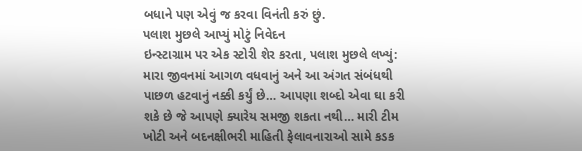બધાને પણ એવું જ કરવા વિનંતી કરું છું.
પલાશ મુછલે આપ્યું મોટું નિવેદન
ઇન્સ્ટાગ્રામ પર એક સ્ટોરી શેર કરતા, પલાશ મુછલે લખ્યું: મારા જીવનમાં આગળ વધવાનું અને આ અંગત સંબંધથી પાછળ હટવાનું નક્કી કર્યું છે… આપણા શબ્દો એવા ઘા કરી શકે છે જે આપણે ક્યારેય સમજી શકતા નથી… મારી ટીમ ખોટી અને બદનક્ષીભરી માહિતી ફેલાવનારાઓ સામે કડક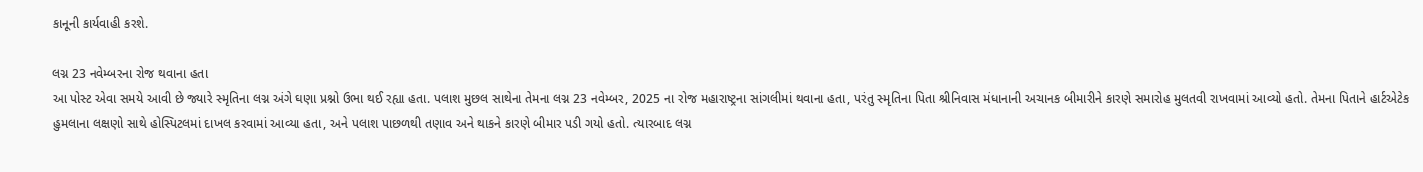કાનૂની કાર્યવાહી કરશે.

લગ્ન 23 નવેમ્બરના રોજ થવાના હતા
આ પોસ્ટ એવા સમયે આવી છે જ્યારે સ્મૃતિના લગ્ન અંગે ઘણા પ્રશ્નો ઉભા થઈ રહ્યા હતા. પલાશ મુછલ સાથેના તેમના લગ્ન 23 નવેમ્બર, 2025 ના રોજ મહારાષ્ટ્રના સાંગલીમાં થવાના હતા, પરંતુ સ્મૃતિના પિતા શ્રીનિવાસ મંધાનાની અચાનક બીમારીને કારણે સમારોહ મુલતવી રાખવામાં આવ્યો હતો. તેમના પિતાને હાર્ટએટેક હુમલાના લક્ષણો સાથે હોસ્પિટલમાં દાખલ કરવામાં આવ્યા હતા, અને પલાશ પાછળથી તણાવ અને થાકને કારણે બીમાર પડી ગયો હતો. ત્યારબાદ લગ્ન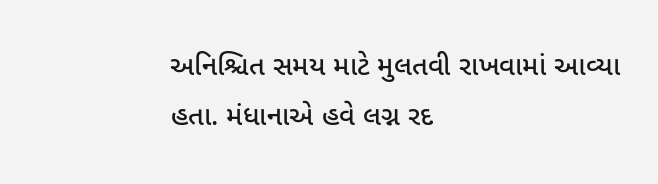અનિશ્ચિત સમય માટે મુલતવી રાખવામાં આવ્યા હતા. મંધાનાએ હવે લગ્ન રદ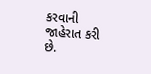કરવાની જાહેરાત કરી છે.